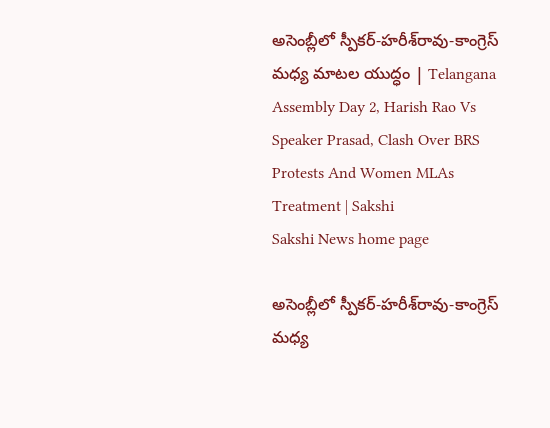అసెంబ్లీలో స్పీకర్‌-హరీశ్‌రావు-కాంగ్రెస్‌ మధ్య మాటల యుద్ధం | Telangana Assembly Day 2, Harish Rao Vs Speaker Prasad, Clash Over BRS Protests And Women MLAs Treatment | Sakshi
Sakshi News home page

అసెంబ్లీలో స్పీకర్‌-హరీశ్‌రావు-కాంగ్రెస్‌ మధ్య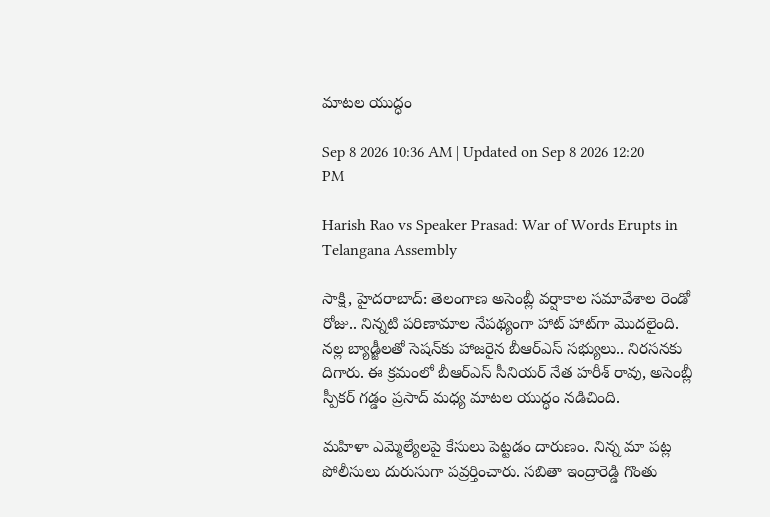మాటల యుద్ధం

Sep 8 2026 10:36 AM | Updated on Sep 8 2026 12:20 PM

Harish Rao vs Speaker Prasad: War of Words Erupts in Telangana Assembly

సాక్షి, హైదరాబాద్‌: తెలంగాణ అసెంబ్లీ వర్షాకాల సమావేశాల రెండో రోజు.. నిన్నటి పరిణామాల నేపథ్యంగా హాట్‌ హాట్‌గా మొదలైంది. నల్ల బ్యాడ్జీలతో సెషన్‌కు హాజరైన బీఆర్‌ఎస్‌ సభ్యులు.. నిరసనకు దిగారు. ఈ క్రమంలో బీఆర్‌ఎస్‌ సీనియర్‌ నేత హరీశ్‌ రావు, అసెంబ్లీ స్పీకర్‌ గడ్డం ప్రసాద్‌ మధ్య మాటల యుద్ధం నడిచింది.

మహిళా ఎమ్మెల్యేలపై కేసులు పెట్టడం దారుణం. నిన్న మా పట్ల పోలీసులు దురుసుగా పవ్రర్తించారు. సబితా ఇంద్రారెడ్డి గొంతు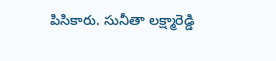పిసికారు. సునీతా లక్ష్మారెడ్డి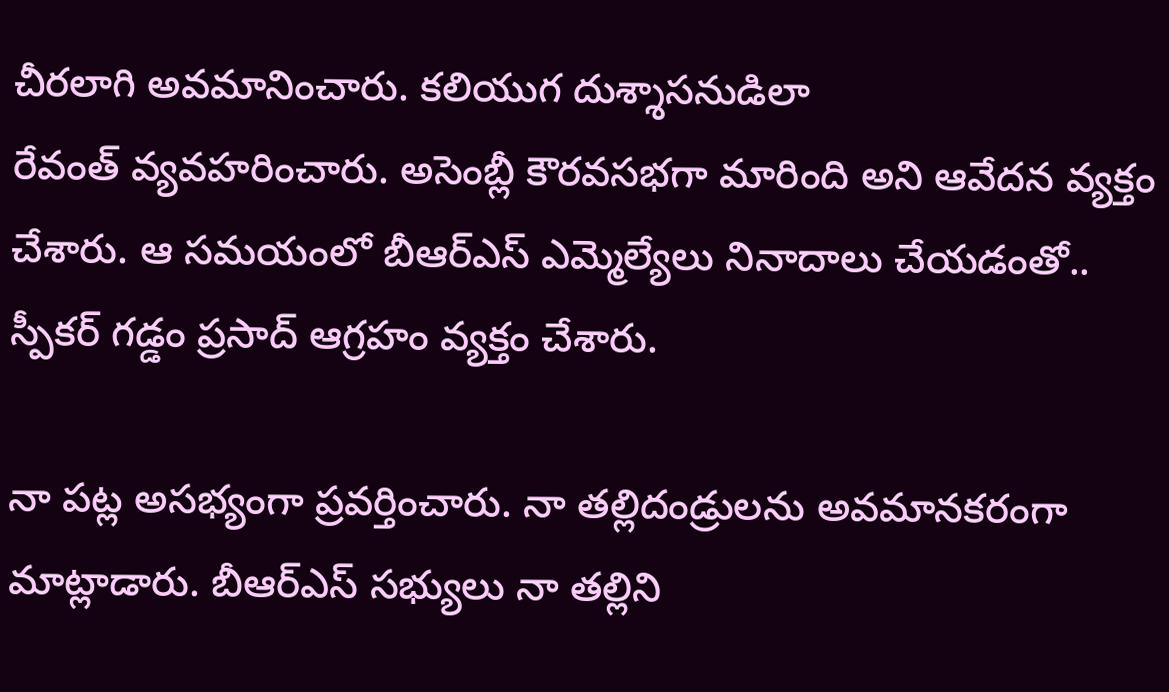చీరలాగి అవమానించారు. కలియుగ దుశ్శాసనుడిలా రేవంత్‌ ‍వ్యవహరించారు. అసెంబ్లీ కౌరవసభగా మారింది అని ఆవేదన వ్యక్తం చేశారు. ఆ సమయంలో బీఆర్‌ఎస్‌ ఎమ్మెల్యేలు నినాదాలు చేయడంతో.. స్పీకర్‌ గడ్డం ప్రసాద్‌ ఆగ్రహం వ్యక్తం చేశారు.

నా పట్ల అసభ్యంగా ప్రవర్తించారు. నా తల్లిదండ్రులను అవమానకరంగా మాట్లాడారు. బీఆర్‌ఎస్‌ సభ్యులు నా తల్లిని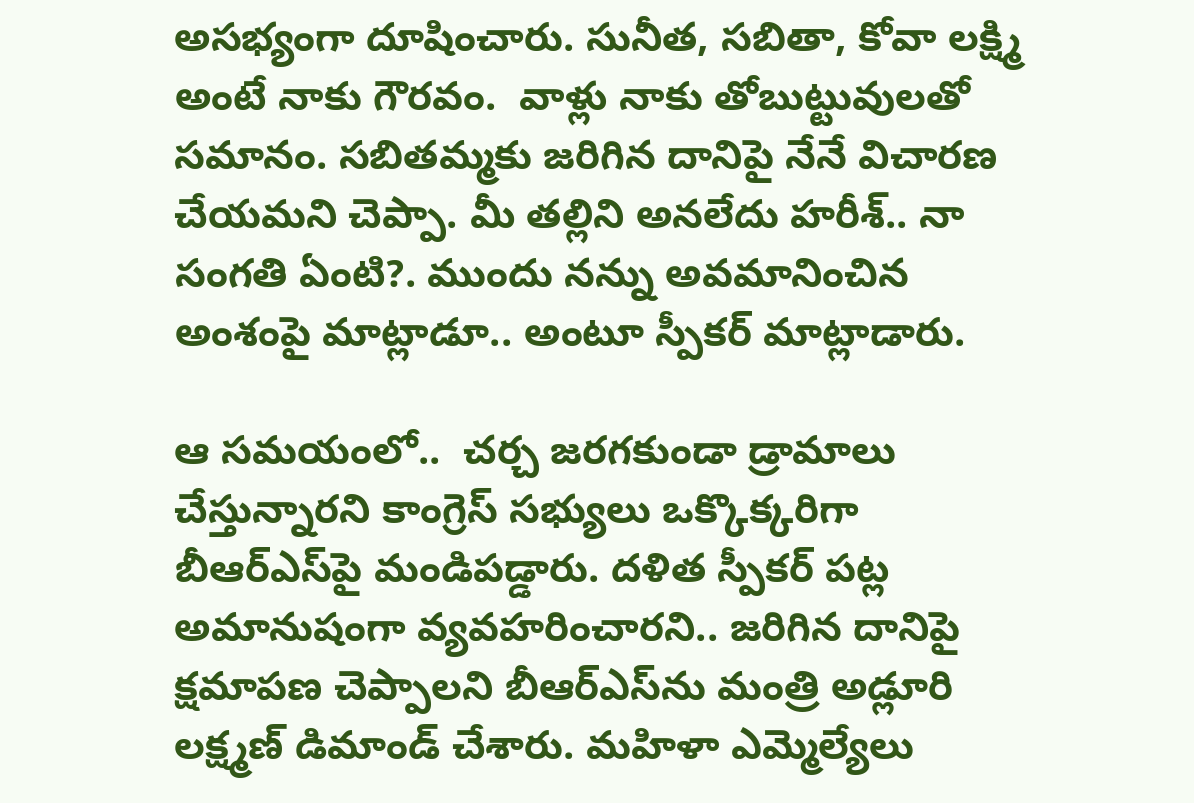అసభ్యంగా దూషించారు. సునీత, సబితా, కోవా లక్ష్మి అంటే నాకు గౌరవం.  వాళ్లు నాకు తోబుట్టువులతో సమానం. సబితమ్మకు జరిగిన దానిపై నేనే విచారణ చేయమని చెప్పా. మీ తల్లిని అనలేదు హరీశ్‌.. నా సంగతి ఏంటి?. ముందు నన్ను అవమానించిన అంశంపై మాట్లాడూ.. అంటూ స్పీకర్‌ మాట్లాడారు.

ఆ సమయంలో..  చర్చ జరగకుండా డ్రామాలు చేస్తున్నారని కాంగ్రెస్‌ సభ్యులు ఒక్కొక్కరిగా బీఆర్‌ఎస్‌పై మండిపడ్డారు. దళిత స్పీకర్‌ పట్ల అమానుషంగా వ్యవహరించారని.. జరిగిన దానిపై క్షమాపణ చెప్పాలని బీఆర్‌ఎస్‌ను మంత్రి అడ్లూరి లక్ష్మణ్‌ డిమాండ్‌ చేశారు. మహిళా ఎమ్మెల్యేలు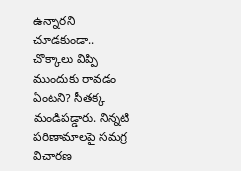ఉన్నారని చూడకుండా.. చొక్కాలు విప్పి ముందుకు రావడం ఏంటని? సీతక్క మండిపడ్డారు. నిన్నటి పరిణామాలపై సమగ్ర విచారణ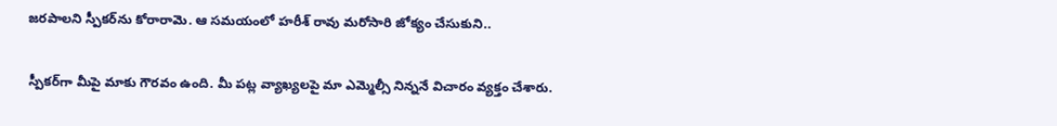జరపాలని స్పీకర్‌ను కోరారామె. ఆ సమయంలో హరీశ్‌ రావు మరోసారి జోక్యం చేసుకుని..

స్పీకర్‌గా మీపై మాకు గౌరవం ఉంది. మీ పట్ల వ్యాఖ్యలపై మా ఎమ్మెల్సీ నిన్ననే విచారం వ్యక్తం చేశారు.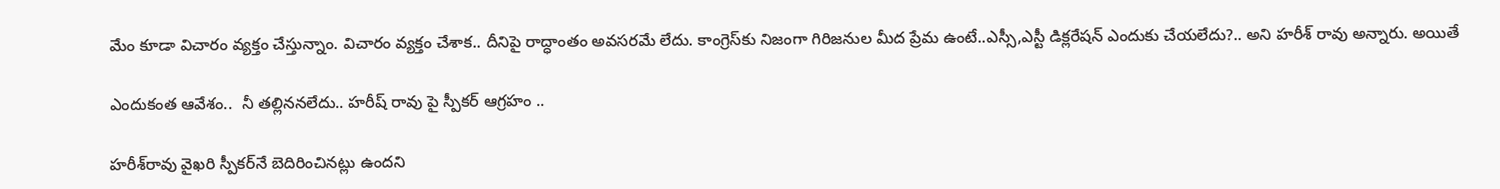మేం కూడా విచారం వ్యక్తం చేస్తున్నాం. విచారం వ్యక్తం చేశాక.. దీనిపై రాద్ధాంతం అవసరమే లేదు. కాంగ్రెస్‌కు నిజంగా గిరిజనుల మీద ప్రేమ ఉంటే..ఎస్సీ,ఎస్టీ డిక్లరేషన్‌ ఎందుకు చేయలేదు?.. అని హరీశ్‌ రావు అన్నారు. అయితే

ఎందుకంత ఆవేశం..  నీ తల్లిననలేదు.. హరీష్ రావు పై స్పీకర్ ఆగ్రహం ..

హరీశ్‌రావు వైఖరి స్పీకర్‌నే బెదిరించినట్లు ఉందని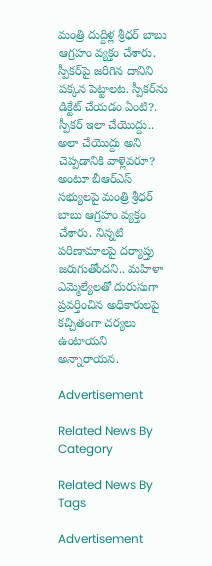మంత్రి దుద్దిళ్ల శ్రీధర్‌ బాబు ఆగ్రహం వ్యక్తం చేశారు. స్పీకర్‌పై జరిగిన దానిని పక్కన పెట్టాలట. స్పీకర్‌ను డిక్టేట్‌ చేయడం ఏంటి?. స్పీకర్‌ ఇలా చేయొద్దు.. అలా చేయొద్దు అని చెప్పడానికి వాళ్లెవరూ?  అంటూ బీఆర్‌ఎస్‌ సభ్యులపై మంత్రి శ్రీధర్‌ బాబు ఆగ్రహం వ్యక్తం చేశారు. నిన్నటి పరిణామాలపై దర్యాప్తు జరుగుతోందని.. మహిళా ఎమ్మెల్యేలతో దురుసుగా ప్రవర్తించిన అధికారులపై కచ్చితంగా చర్యలు ఉంటాయని అన్నారాయన.

Advertisement

Related News By Category

Related News By Tags

Advertisement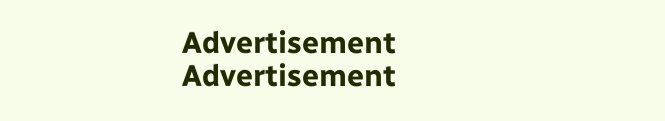Advertisement
Advertisement